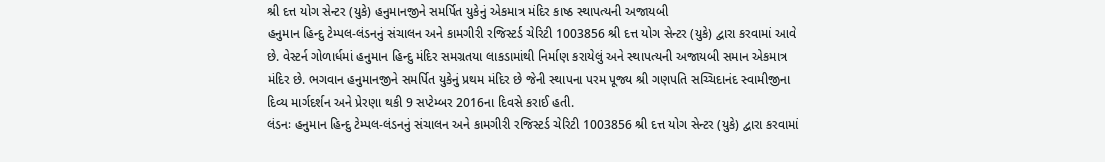શ્રી દત્ત યોગ સેન્ટર (યુકે) હનુમાનજીને સમર્પિત યુકેનું એકમાત્ર મંદિર કાષ્ઠ સ્થાપત્યની અજાયબી
હનુમાન હિન્દુ ટેમ્પલ-લંડનનું સંચાલન અને કામગીરી રજિસ્ટર્ડ ચેરિટી 1003856 શ્રી દત્ત યોગ સેન્ટર (યુકે) દ્વારા કરવામાં આવે છે. વેસ્ટર્ન ગોળાર્ધમાં હનુમાન હિન્દુ મંદિર સમગ્રતયા લાકડામાંથી નિર્માણ કરાયેલું અને સ્થાપત્યની અજાયબી સમાન એકમાત્ર મંદિર છે. ભગવાન હનુમાનજીને સમર્પિત યુકેનું પ્રથમ મંદિર છે જેની સ્થાપના પરમ પૂજ્ય શ્રી ગણપતિ સચ્ચિદાનંદ સ્વામીજીના દિવ્ય માર્ગદર્શન અને પ્રેરણા થકી 9 સપ્ટેમ્બર 2016ના દિવસે કરાઈ હતી.
લંડનઃ હનુમાન હિન્દુ ટેમ્પલ-લંડનનું સંચાલન અને કામગીરી રજિસ્ટર્ડ ચેરિટી 1003856 શ્રી દત્ત યોગ સેન્ટર (યુકે) દ્વારા કરવામાં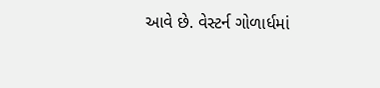આવે છે. વેસ્ટર્ન ગોળાર્ધમાં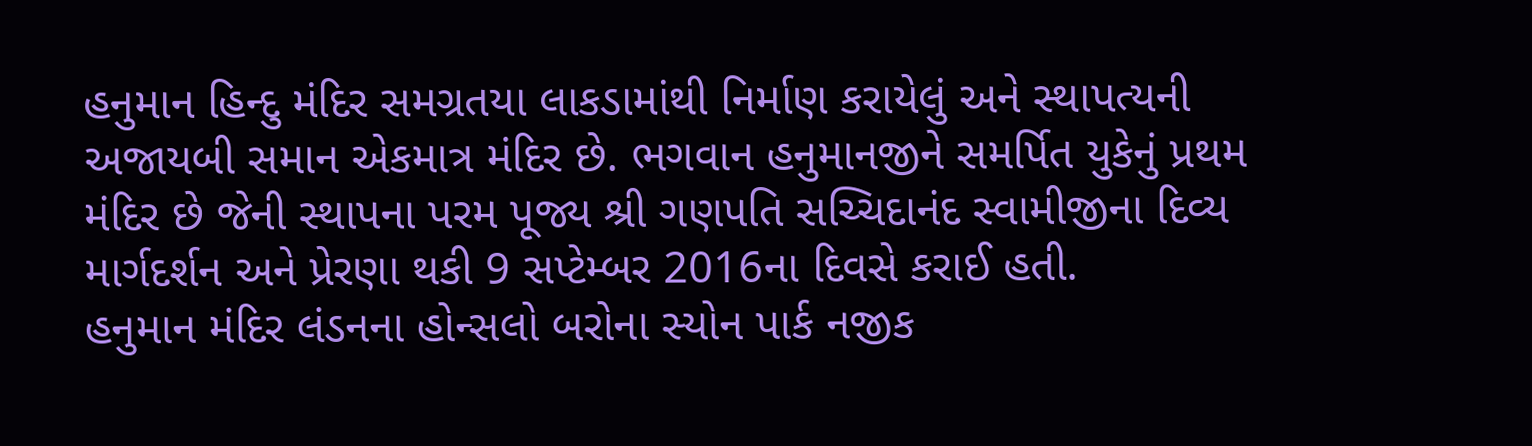હનુમાન હિન્દુ મંદિર સમગ્રતયા લાકડામાંથી નિર્માણ કરાયેલું અને સ્થાપત્યની અજાયબી સમાન એકમાત્ર મંદિર છે. ભગવાન હનુમાનજીને સમર્પિત યુકેનું પ્રથમ મંદિર છે જેની સ્થાપના પરમ પૂજ્ય શ્રી ગણપતિ સચ્ચિદાનંદ સ્વામીજીના દિવ્ય માર્ગદર્શન અને પ્રેરણા થકી 9 સપ્ટેમ્બર 2016ના દિવસે કરાઈ હતી.
હનુમાન મંદિર લંડનના હોન્સલો બરોના સ્યોન પાર્ક નજીક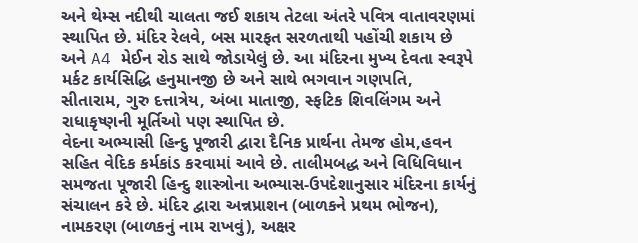અને થેમ્સ નદીથી ચાલતા જઈ શકાય તેટલા અંતરે પવિત્ર વાતાવરણમાં સ્થાપિત છે. મંદિર રેલવે, બસ મારફત સરળતાથી પહોંચી શકાય છે અને A4 મેઈન રોડ સાથે જોડાયેલું છે. આ મંદિરના મુખ્ય દેવતા સ્વરૂપે મર્કટ કાર્યસિદ્ધિ હનુમાનજી છે અને સાથે ભગવાન ગણપતિ, સીતારામ, ગુરુ દત્તાત્રેય, અંબા માતાજી, સ્ફટિક શિવલિંગમ અને રાધાકૃષ્ણની મૂર્તિઓ પણ સ્થાપિત છે.
વેદના અભ્યાસી હિન્દુ પૂજારી દ્વારા દૈનિક પ્રાર્થના તેમજ હોમ,હવન સહિત વેદિક કર્મકાંડ કરવામાં આવે છે. તાલીમબદ્ધ અને વિધિવિધાન સમજતા પૂજારી હિન્દુ શાસ્ત્રોના અભ્યાસ-ઉપદેશાનુસાર મંદિરના કાર્યનું સંચાલન કરે છે. મંદિર દ્વારા અન્નપ્રાશન (બાળકને પ્રથમ ભોજન), નામકરણ (બાળકનું નામ રાખવું), અક્ષર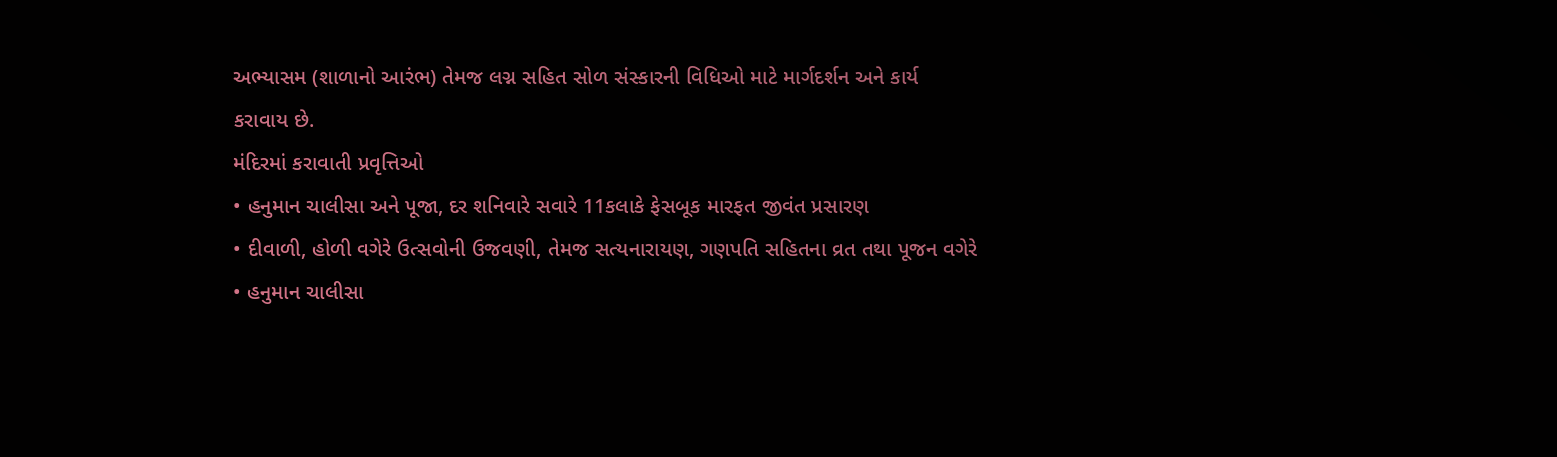અભ્યાસમ (શાળાનો આરંભ) તેમજ લગ્ન સહિત સોળ સંસ્કારની વિધિઓ માટે માર્ગદર્શન અને કાર્ય કરાવાય છે.
મંદિરમાં કરાવાતી પ્રવૃત્તિઓ
• હનુમાન ચાલીસા અને પૂજા, દર શનિવારે સવારે 11કલાકે ફેસબૂક મારફત જીવંત પ્રસારણ
• દીવાળી, હોળી વગેરે ઉત્સવોની ઉજવણી, તેમજ સત્યનારાયણ, ગણપતિ સહિતના વ્રત તથા પૂજન વગેરે
• હનુમાન ચાલીસા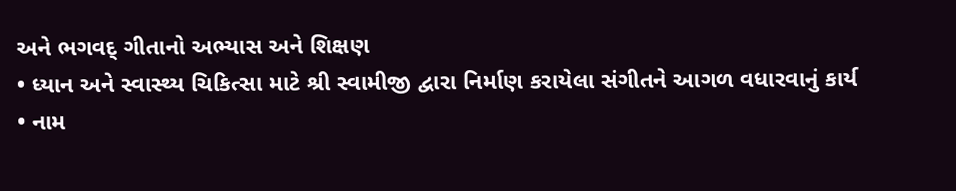અને ભગવદ્ ગીતાનો અભ્યાસ અને શિક્ષણ
• ધ્યાન અને સ્વાસ્થ્ય ચિકિત્સા માટે શ્રી સ્વામીજી દ્વારા નિર્માણ કરાયેલા સંગીતને આગળ વધારવાનું કાર્ય
• નામ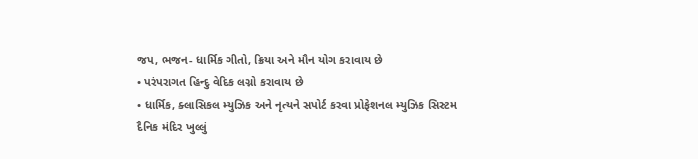જપ, ભજન- ધાર્મિક ગીતો, ક્રિયા અને મૌન યોગ કરાવાય છે
• પરંપરાગત હિન્દુ વેદિક લગ્નો કરાવાય છે
• ધાર્મિક, ક્લાસિકલ મ્યુઝિક અને નૃત્યને સપોર્ટ કરવા પ્રોફેશનલ મ્યુઝિક સિસ્ટમ
દૈનિક મંદિર ખુલ્લું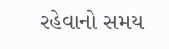રહેવાનો સમય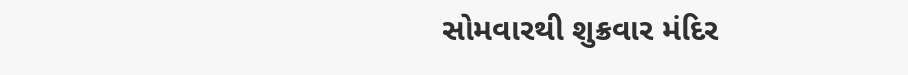સોમવારથી શુક્રવાર મંદિર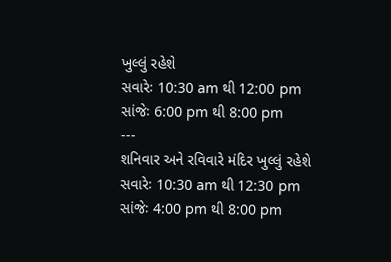ખુલ્લું રહેશે
સવારેઃ 10:30 am થી 12:00 pm
સાંજેઃ 6:00 pm થી 8:00 pm
---
શનિવાર અને રવિવારે મંદિર ખુલ્લું રહેશે
સવારેઃ 10:30 am થી 12:30 pm
સાંજેઃ 4:00 pm થી 8:00 pm